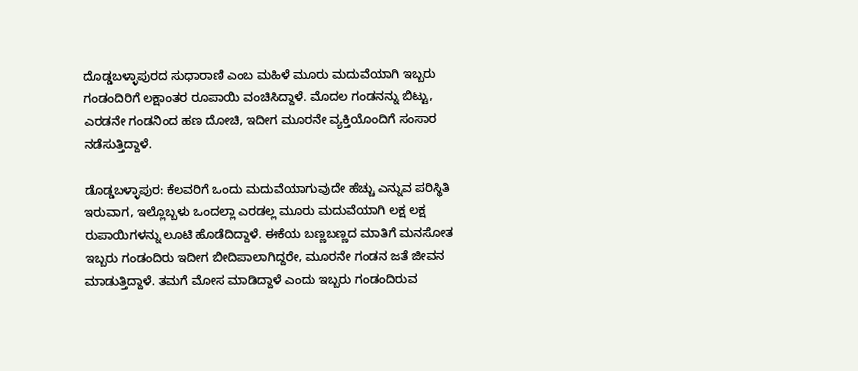ದೊಡ್ಡಬಳ್ಳಾಪುರದ ಸುಧಾರಾಣಿ ಎಂಬ ಮಹಿಳೆ ಮೂರು ಮದುವೆಯಾಗಿ ಇಬ್ಬರು ಗಂಡಂದಿರಿಗೆ ಲಕ್ಷಾಂತರ ರೂಪಾಯಿ ವಂಚಿಸಿದ್ದಾಳೆ. ಮೊದಲ ಗಂಡನನ್ನು ಬಿಟ್ಟು, ಎರಡನೇ ಗಂಡನಿಂದ ಹಣ ದೋಚಿ, ಇದೀಗ ಮೂರನೇ ವ್ಯಕ್ತಿಯೊಂದಿಗೆ ಸಂಸಾರ ನಡೆಸುತ್ತಿದ್ದಾಳೆ.

ಡೊಡ್ಡಬಳ್ಳಾಪುರ: ಕೆಲವರಿಗೆ ಒಂದು ಮದುವೆಯಾಗುವುದೇ ಹೆಚ್ಚು ಎನ್ನುವ ಪರಿಸ್ಥಿತಿ ಇರುವಾಗ, ಇಲ್ಲೊಬ್ಬಳು ಒಂದಲ್ಲಾ ಎರಡಲ್ಲ ಮೂರು ಮದುವೆಯಾಗಿ ಲಕ್ಷ ಲಕ್ಷ ರುಪಾಯಿಗಳನ್ನು ಲೂಟಿ ಹೊಡೆದಿದ್ದಾಳೆ. ಈಕೆಯ ಬಣ್ಣಬಣ್ಣದ ಮಾತಿಗೆ ಮನಸೋತ ಇಬ್ಬರು ಗಂಡಂದಿರು ಇದೀಗ ಬೀದಿಪಾಲಾಗಿದ್ದರೇ, ಮೂರನೇ ಗಂಡನ ಜತೆ ಜೀವನ ಮಾಡುತ್ತಿದ್ದಾಳೆ. ತಮಗೆ ಮೋಸ ಮಾಡಿದ್ದಾಳೆ ಎಂದು ಇಬ್ಬರು ಗಂಡಂದಿರುವ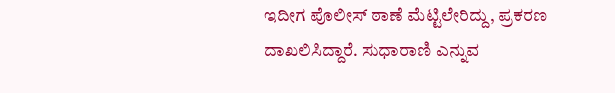ಇದೀಗ ಪೊಲೀಸ್ ಠಾಣೆ ಮೆಟ್ಟಿಲೇರಿದ್ದು, ಪ್ರಕರಣ ದಾಖಲಿಸಿದ್ದಾರೆ. ಸುಧಾರಾಣಿ ಎನ್ನುವ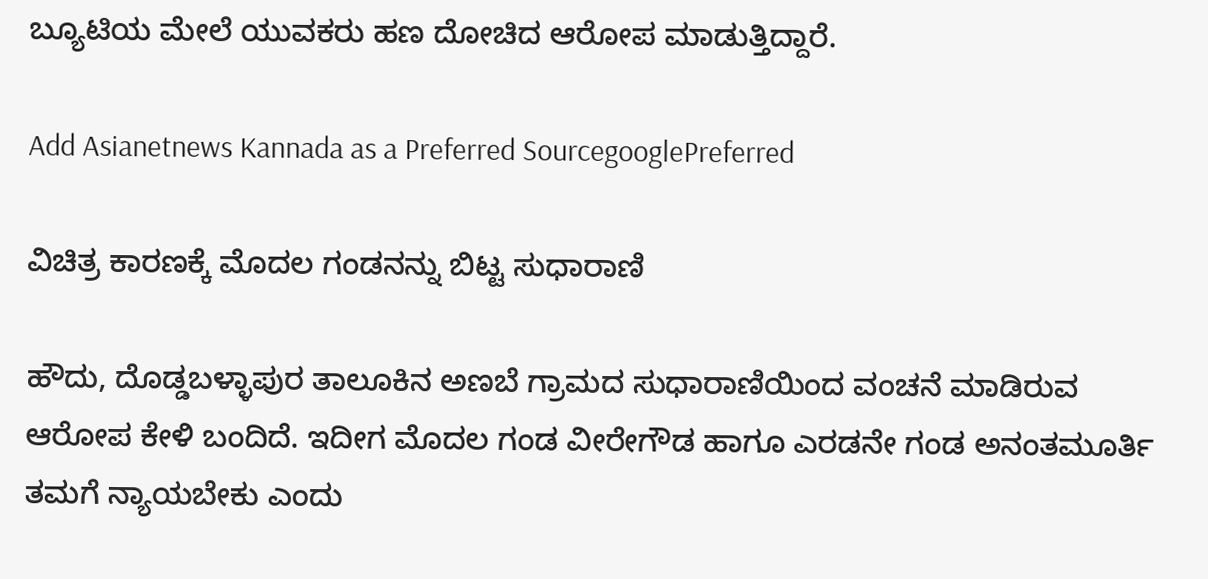ಬ್ಯೂಟಿಯ ಮೇಲೆ ಯುವಕರು ಹಣ ದೋಚಿದ ಆರೋಪ ಮಾಡುತ್ತಿದ್ದಾರೆ.

Add Asianetnews Kannada as a Preferred SourcegooglePreferred

ವಿಚಿತ್ರ ಕಾರಣಕ್ಕೆ ಮೊದಲ ಗಂಡನನ್ನು ಬಿಟ್ಟ ಸುಧಾರಾಣಿ

ಹೌದು, ದೊಡ್ಡಬಳ್ಳಾಪುರ ತಾಲೂಕಿನ ಅಣಬೆ ಗ್ರಾಮದ ಸುಧಾರಾಣಿಯಿಂದ ವಂಚನೆ ಮಾಡಿರುವ ಆರೋಪ ಕೇಳಿ ಬಂದಿದೆ. ಇದೀಗ ಮೊದಲ ಗಂಡ ವೀರೇಗೌಡ ಹಾಗೂ ಎರಡನೇ ಗಂಡ ಅನಂತಮೂರ್ತಿ ತಮಗೆ ನ್ಯಾಯಬೇಕು ಎಂದು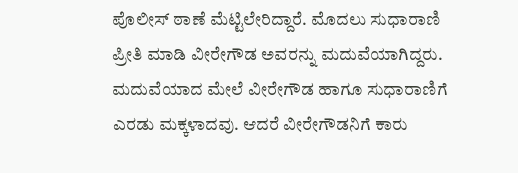ಪೊಲೀಸ್ ಠಾಣೆ ಮೆಟ್ಟಿಲೇರಿದ್ದಾರೆ. ಮೊದಲು ಸುಧಾರಾಣಿ ಪ್ರೀತಿ ಮಾಡಿ ವೀರೇಗೌಡ ಅವರನ್ನು ಮದುವೆಯಾಗಿದ್ದರು. ಮದುವೆಯಾದ ಮೇಲೆ ವೀರೇಗೌಡ ಹಾಗೂ ಸುಧಾರಾಣಿಗೆ ಎರಡು ಮಕ್ಕಳಾದವು. ಆದರೆ ವೀರೇಗೌಡನಿಗೆ ಕಾರು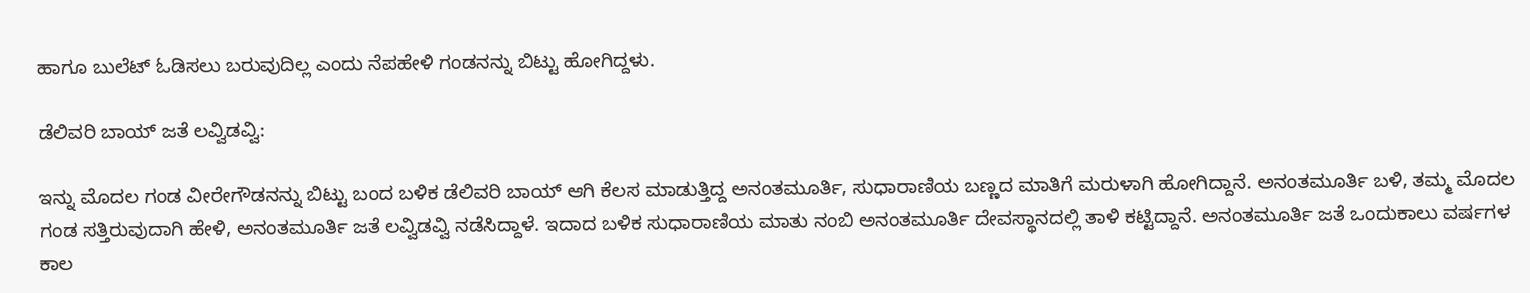ಹಾಗೂ ಬುಲೆಟ್ ಓಡಿಸಲು ಬರುವುದಿಲ್ಲ ಎಂದು ನೆಪಹೇಳಿ ಗಂಡನನ್ನು ಬಿಟ್ಟು ಹೋಗಿದ್ದಳು.

ಡೆಲಿವರಿ ಬಾಯ್ ಜತೆ ಲವ್ವಿಡವ್ವಿ:

ಇನ್ನು ಮೊದಲ ಗಂಡ ವೀರೇಗೌಡನನ್ನು ಬಿಟ್ಟು ಬಂದ ಬಳಿಕ ಡೆಲಿವರಿ ಬಾಯ್ ಆಗಿ ಕೆಲಸ ಮಾಡುತ್ತಿದ್ದ ಅನಂತಮೂರ್ತಿ, ಸುಧಾರಾಣಿಯ ಬಣ್ಣದ ಮಾತಿಗೆ ಮರುಳಾಗಿ ಹೋಗಿದ್ದಾನೆ. ಅನಂತಮೂರ್ತಿ ಬಳಿ, ತಮ್ಮ ಮೊದಲ ಗಂಡ ಸತ್ತಿರುವುದಾಗಿ ಹೇಳಿ, ಅನಂತಮೂರ್ತಿ ಜತೆ ಲವ್ವಿಡವ್ವಿ ನಡೆಸಿದ್ದಾಳೆ. ಇದಾದ ಬಳಿಕ ಸುಧಾರಾಣಿಯ ಮಾತು ನಂಬಿ ಅನಂತಮೂರ್ತಿ ದೇವಸ್ಥಾನದಲ್ಲಿ ತಾಳಿ ಕಟ್ಟಿದ್ದಾನೆ. ಅನಂತಮೂರ್ತಿ ಜತೆ ಒಂದುಕಾಲು ವರ್ಷಗಳ ಕಾಲ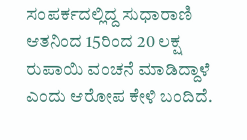ಸಂಪರ್ಕದಲ್ಲಿದ್ದ ಸುಧಾರಾಣಿ ಆತನಿಂದ 15ರಿಂದ 20 ಲಕ್ಷ ರುಪಾಯಿ ವಂಚನೆ ಮಾಡಿದ್ದಾಳೆ ಎಂದು ಆರೋಪ ಕೇಳಿ ಬಂದಿದೆ.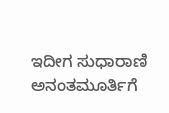ಇದೀಗ ಸುಧಾರಾಣಿ ಅನಂತಮೂರ್ತಿಗೆ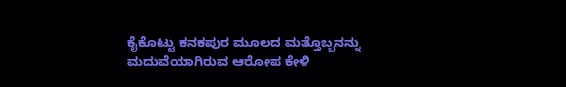ಕೈಕೊಟ್ಟು ಕನಕಪುರ ಮೂಲದ ಮತ್ತೊಬ್ಬನನ್ನು ಮದುವೆಯಾಗಿರುವ ಆರೋಪ ಕೇಳಿ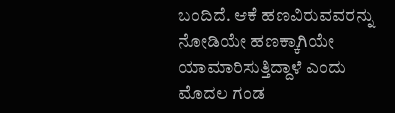ಬಂದಿದೆ. ಆಕೆ ಹಣವಿರುವವರನ್ನು ನೋಡಿಯೇ ಹಣಕ್ಕಾಗಿಯೇ ಯಾಮಾರಿಸುತ್ತಿದ್ದಾಳೆ ಎಂದು ಮೊದಲ ಗಂಡ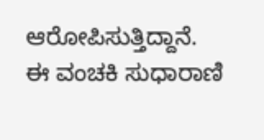ಆರೋಪಿಸುತ್ತಿದ್ದಾನೆ. ಈ ವಂಚಕಿ ಸುಧಾರಾಣಿ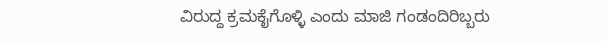ವಿರುದ್ದ ಕ್ರಮಕೈಗೊಳ್ಳಿ ಎಂದು ಮಾಜಿ ಗಂಡಂದಿರಿಬ್ಬರು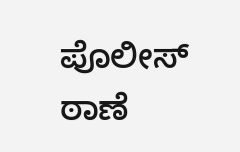ಪೊಲೀಸ್ ಠಾಣೆ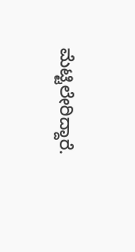ಮೆಟ್ಟಿಲೇರಿದ್ದಾರೆ.